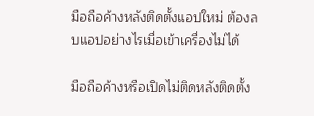มือถือค้างหลังติดตั้งแอปใหม่ ต้องลบแอปอย่างไรเมื่อเข้าเครื่องไม่ได้

มือถือค้างหรือเปิดไม่ติดหลังติดตั้ง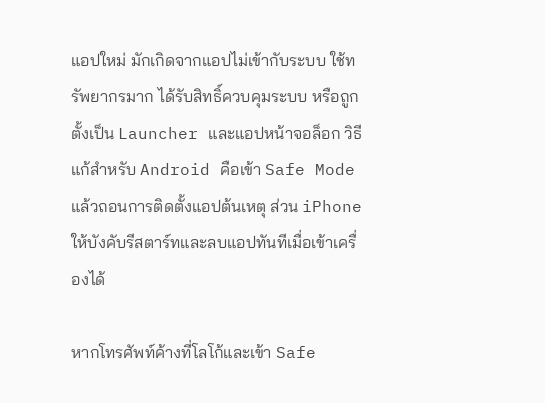แอปใหม่ มักเกิดจากแอปไม่เข้ากับระบบ ใช้ทรัพยากรมาก ได้รับสิทธิ์ควบคุมระบบ หรือถูกตั้งเป็น Launcher และแอปหน้าจอล็อก วิธีแก้สำหรับ Android คือเข้า Safe Mode แล้วถอนการติดตั้งแอปต้นเหตุ ส่วน iPhone ให้บังคับรีสตาร์ทและลบแอปทันทีเมื่อเข้าเครื่องได้

หากโทรศัพท์ค้างที่โลโก้และเข้า Safe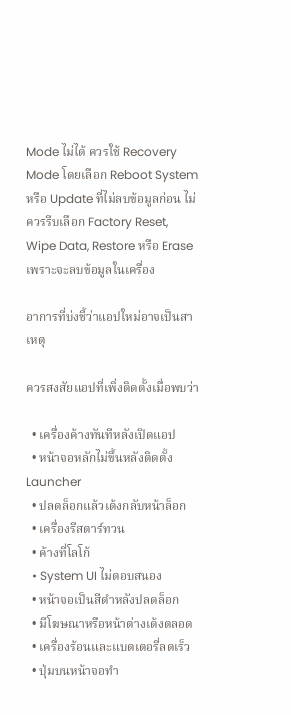Mode ไม่ได้ ควรใช้ Recovery Mode โดยเลือก Reboot System หรือ Update ที่ไม่ลบข้อมูลก่อน ไม่ควรรีบเลือก Factory Reset, Wipe Data, Restore หรือ Erase เพราะจะลบข้อมูลในเครื่อง

อาการที่บ่งชี้ว่าแอปใหม่อาจเป็นสาเหตุ

ควรสงสัยแอปที่เพิ่งติดตั้งเมื่อพบว่า

  • เครื่องค้างทันทีหลังเปิดแอป
  • หน้าจอหลักไม่ขึ้นหลังติดตั้ง Launcher
  • ปลดล็อกแล้วเด้งกลับหน้าล็อก
  • เครื่องรีสตาร์ทวน
  • ค้างที่โลโก้
  • System UI ไม่ตอบสนอง
  • หน้าจอเป็นสีดำหลังปลดล็อก
  • มีโฆษณาหรือหน้าต่างเด้งตลอด
  • เครื่องร้อนและแบตเตอรี่ลดเร็ว
  • ปุ่มบนหน้าจอทำ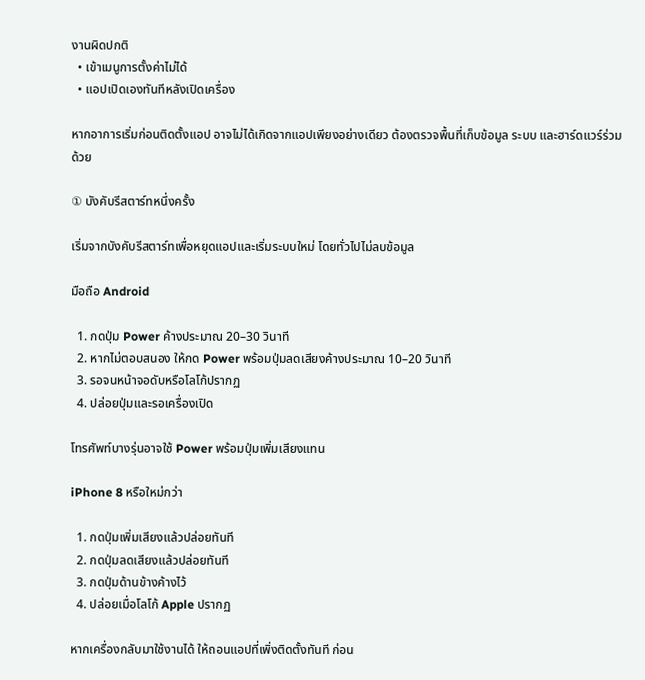งานผิดปกติ
  • เข้าเมนูการตั้งค่าไม่ได้
  • แอปเปิดเองทันทีหลังเปิดเครื่อง

หากอาการเริ่มก่อนติดตั้งแอป อาจไม่ได้เกิดจากแอปเพียงอย่างเดียว ต้องตรวจพื้นที่เก็บข้อมูล ระบบ และฮาร์ดแวร์ร่วมด้วย

① บังคับรีสตาร์ทหนึ่งครั้ง

เริ่มจากบังคับรีสตาร์ทเพื่อหยุดแอปและเริ่มระบบใหม่ โดยทั่วไปไม่ลบข้อมูล

มือถือ Android

  1. กดปุ่ม Power ค้างประมาณ 20–30 วินาที
  2. หากไม่ตอบสนอง ให้กด Power พร้อมปุ่มลดเสียงค้างประมาณ 10–20 วินาที
  3. รอจนหน้าจอดับหรือโลโก้ปรากฏ
  4. ปล่อยปุ่มและรอเครื่องเปิด

โทรศัพท์บางรุ่นอาจใช้ Power พร้อมปุ่มเพิ่มเสียงแทน

iPhone 8 หรือใหม่กว่า

  1. กดปุ่มเพิ่มเสียงแล้วปล่อยทันที
  2. กดปุ่มลดเสียงแล้วปล่อยทันที
  3. กดปุ่มด้านข้างค้างไว้
  4. ปล่อยเมื่อโลโก้ Apple ปรากฏ

หากเครื่องกลับมาใช้งานได้ ให้ถอนแอปที่เพิ่งติดตั้งทันที ก่อน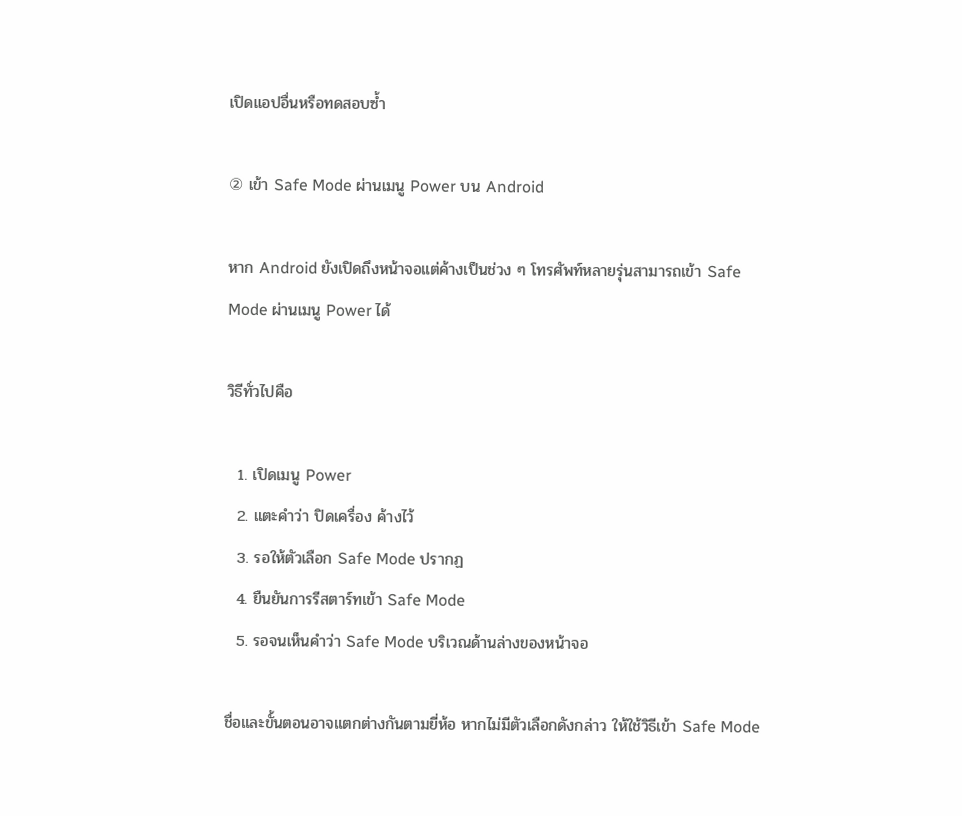เปิดแอปอื่นหรือทดสอบซ้ำ

② เข้า Safe Mode ผ่านเมนู Power บน Android

หาก Android ยังเปิดถึงหน้าจอแต่ค้างเป็นช่วง ๆ โทรศัพท์หลายรุ่นสามารถเข้า Safe Mode ผ่านเมนู Power ได้

วิธีทั่วไปคือ

  1. เปิดเมนู Power
  2. แตะคำว่า ปิดเครื่อง ค้างไว้
  3. รอให้ตัวเลือก Safe Mode ปรากฏ
  4. ยืนยันการรีสตาร์ทเข้า Safe Mode
  5. รอจนเห็นคำว่า Safe Mode บริเวณด้านล่างของหน้าจอ

ชื่อและขั้นตอนอาจแตกต่างกันตามยี่ห้อ หากไม่มีตัวเลือกดังกล่าว ให้ใช้วิธีเข้า Safe Mode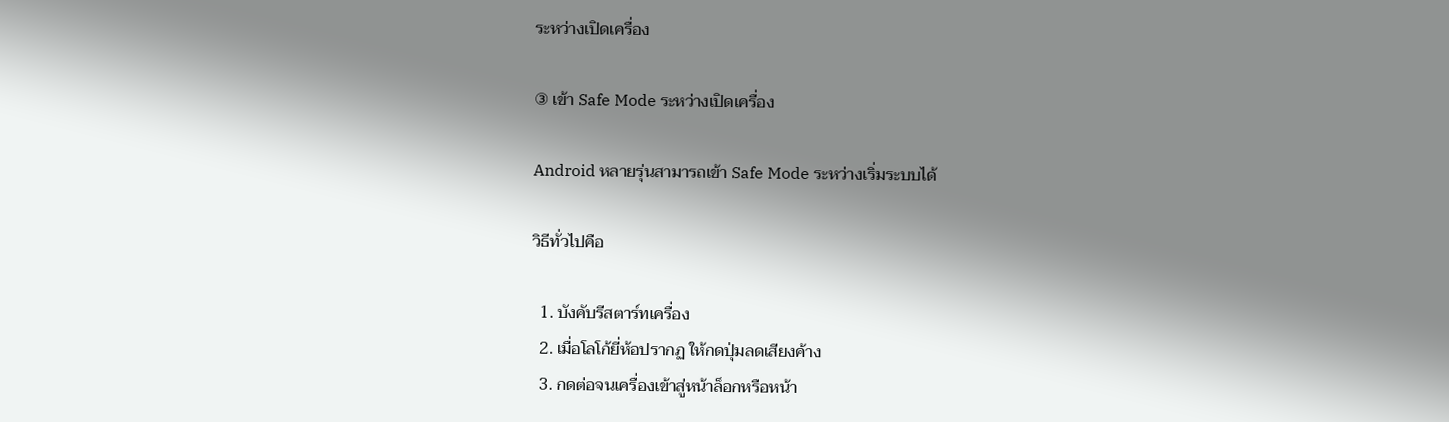ระหว่างเปิดเครื่อง

③ เข้า Safe Mode ระหว่างเปิดเครื่อง

Android หลายรุ่นสามารถเข้า Safe Mode ระหว่างเริ่มระบบได้

วิธีทั่วไปคือ

  1. บังคับรีสตาร์ทเครื่อง
  2. เมื่อโลโก้ยี่ห้อปรากฏ ให้กดปุ่มลดเสียงค้าง
  3. กดต่อจนเครื่องเข้าสู่หน้าล็อกหรือหน้า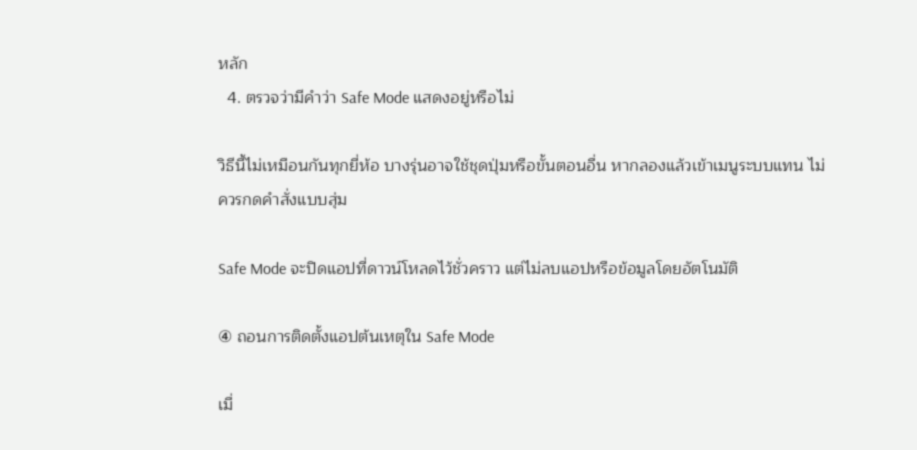หลัก
  4. ตรวจว่ามีคำว่า Safe Mode แสดงอยู่หรือไม่

วิธีนี้ไม่เหมือนกันทุกยี่ห้อ บางรุ่นอาจใช้ชุดปุ่มหรือขั้นตอนอื่น หากลองแล้วเข้าเมนูระบบแทน ไม่ควรกดคำสั่งแบบสุ่ม

Safe Mode จะปิดแอปที่ดาวน์โหลดไว้ชั่วคราว แต่ไม่ลบแอปหรือข้อมูลโดยอัตโนมัติ

④ ถอนการติดตั้งแอปต้นเหตุใน Safe Mode

เมื่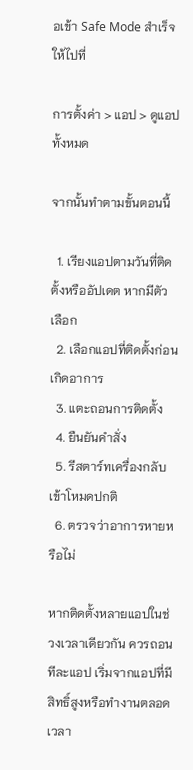อเข้า Safe Mode สำเร็จ ให้ไปที่

การตั้งค่า > แอป > ดูแอปทั้งหมด

จากนั้นทำตามขั้นตอนนี้

  1. เรียงแอปตามวันที่ติดตั้งหรืออัปเดต หากมีตัวเลือก
  2. เลือกแอปที่ติดตั้งก่อนเกิดอาการ
  3. แตะถอนการติดตั้ง
  4. ยืนยันคำสั่ง
  5. รีสตาร์ทเครื่องกลับเข้าโหมดปกติ
  6. ตรวจว่าอาการหายหรือไม่

หากติดตั้งหลายแอปในช่วงเวลาเดียวกัน ควรถอนทีละแอป เริ่มจากแอปที่มีสิทธิ์สูงหรือทำงานตลอดเวลา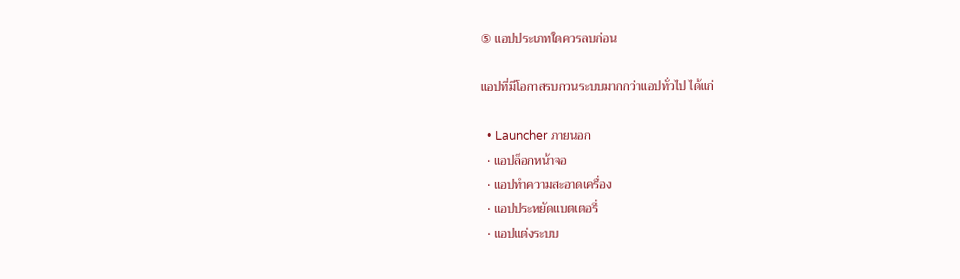⑤ แอปประเภทใดควรลบก่อน

แอปที่มีโอกาสรบกวนระบบมากกว่าแอปทั่วไป ได้แก่

  • Launcher ภายนอก
  • แอปล็อกหน้าจอ
  • แอปทำความสะอาดเครื่อง
  • แอปประหยัดแบตเตอรี่
  • แอปแต่งระบบ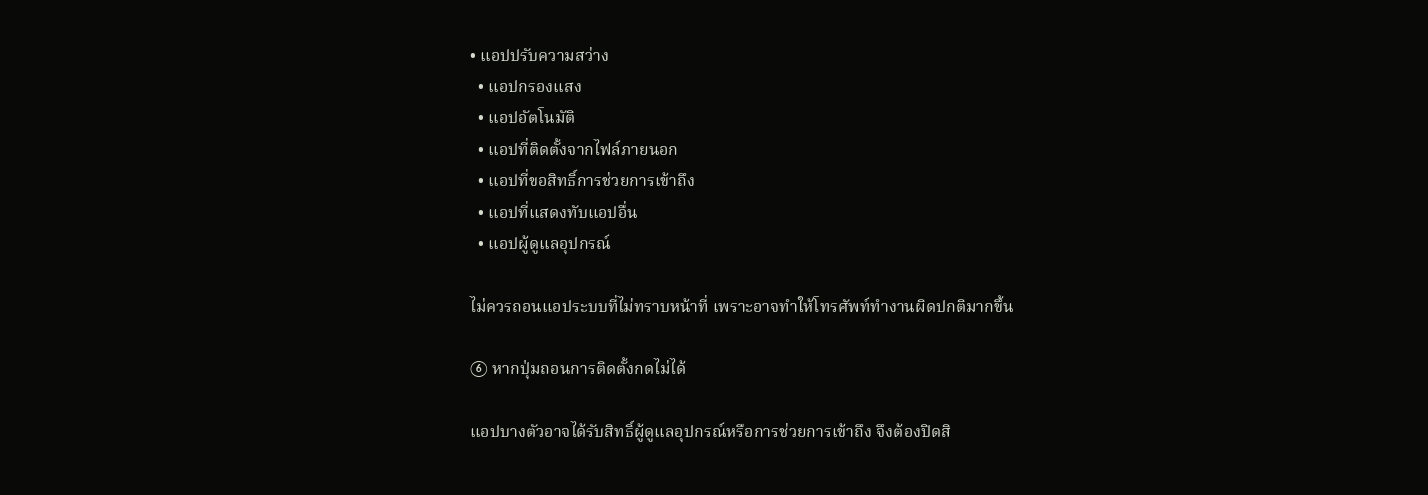• แอปปรับความสว่าง
  • แอปกรองแสง
  • แอปอัตโนมัติ
  • แอปที่ติดตั้งจากไฟล์ภายนอก
  • แอปที่ขอสิทธิ์การช่วยการเข้าถึง
  • แอปที่แสดงทับแอปอื่น
  • แอปผู้ดูแลอุปกรณ์

ไม่ควรถอนแอประบบที่ไม่ทราบหน้าที่ เพราะอาจทำให้โทรศัพท์ทำงานผิดปกติมากขึ้น

⑥ หากปุ่มถอนการติดตั้งกดไม่ได้

แอปบางตัวอาจได้รับสิทธิ์ผู้ดูแลอุปกรณ์หรือการช่วยการเข้าถึง จึงต้องปิดสิ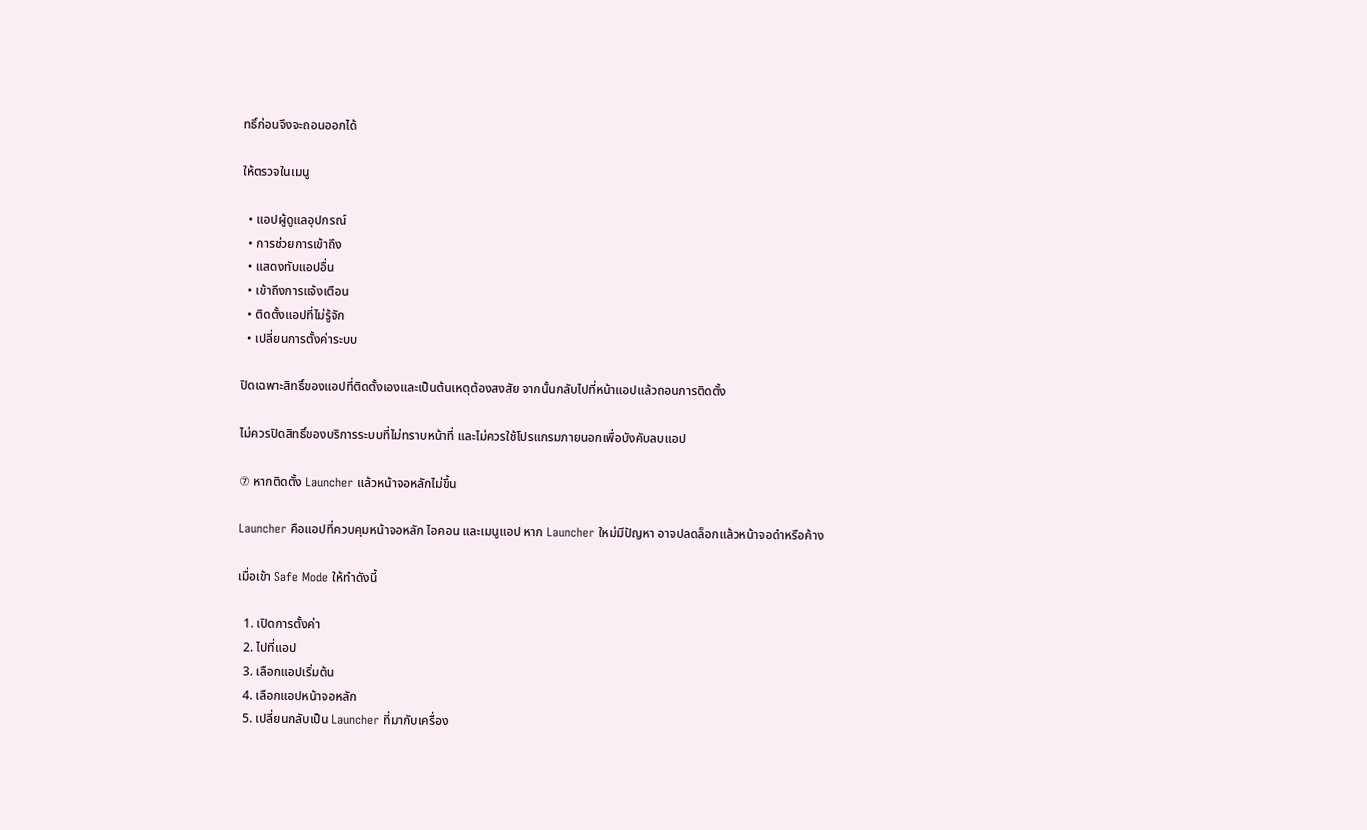ทธิ์ก่อนจึงจะถอนออกได้

ให้ตรวจในเมนู

  • แอปผู้ดูแลอุปกรณ์
  • การช่วยการเข้าถึง
  • แสดงทับแอปอื่น
  • เข้าถึงการแจ้งเตือน
  • ติดตั้งแอปที่ไม่รู้จัก
  • เปลี่ยนการตั้งค่าระบบ

ปิดเฉพาะสิทธิ์ของแอปที่ติดตั้งเองและเป็นต้นเหตุต้องสงสัย จากนั้นกลับไปที่หน้าแอปแล้วถอนการติดตั้ง

ไม่ควรปิดสิทธิ์ของบริการระบบที่ไม่ทราบหน้าที่ และไม่ควรใช้โปรแกรมภายนอกเพื่อบังคับลบแอป

⑦ หากติดตั้ง Launcher แล้วหน้าจอหลักไม่ขึ้น

Launcher คือแอปที่ควบคุมหน้าจอหลัก ไอคอน และเมนูแอป หาก Launcher ใหม่มีปัญหา อาจปลดล็อกแล้วหน้าจอดำหรือค้าง

เมื่อเข้า Safe Mode ให้ทำดังนี้

  1. เปิดการตั้งค่า
  2. ไปที่แอป
  3. เลือกแอปเริ่มต้น
  4. เลือกแอปหน้าจอหลัก
  5. เปลี่ยนกลับเป็น Launcher ที่มากับเครื่อง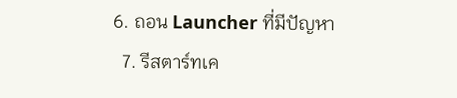6. ถอน Launcher ที่มีปัญหา
  7. รีสตาร์ทเค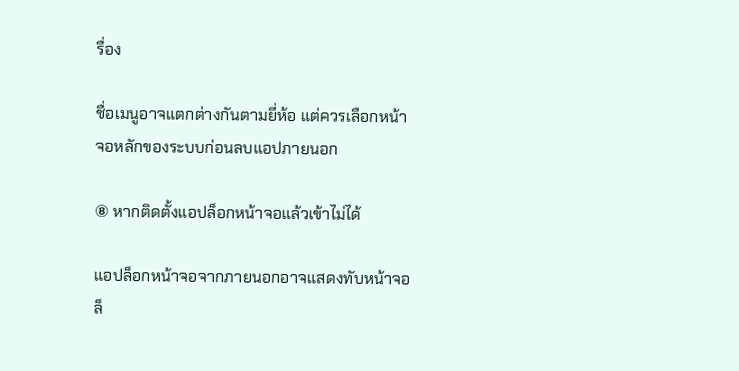รื่อง

ชื่อเมนูอาจแตกต่างกันตามยี่ห้อ แต่ควรเลือกหน้าจอหลักของระบบก่อนลบแอปภายนอก

⑧ หากติดตั้งแอปล็อกหน้าจอแล้วเข้าไม่ได้

แอปล็อกหน้าจอจากภายนอกอาจแสดงทับหน้าจอล็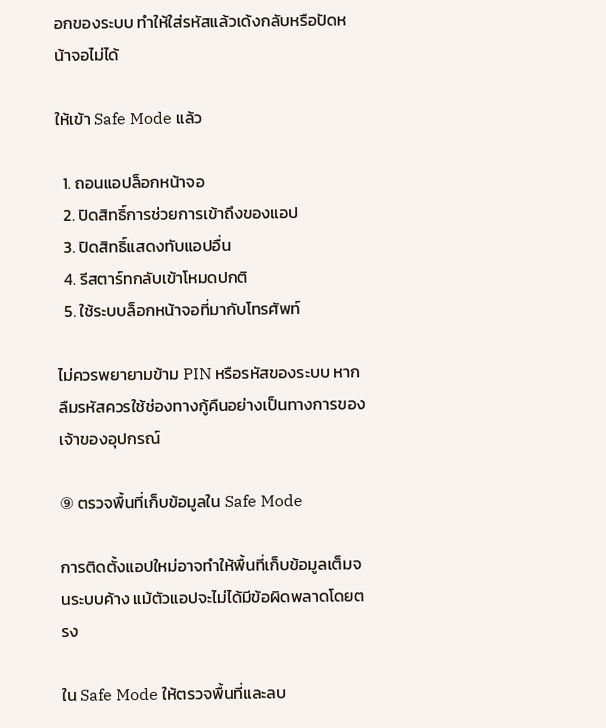อกของระบบ ทำให้ใส่รหัสแล้วเด้งกลับหรือปัดหน้าจอไม่ได้

ให้เข้า Safe Mode แล้ว

  1. ถอนแอปล็อกหน้าจอ
  2. ปิดสิทธิ์การช่วยการเข้าถึงของแอป
  3. ปิดสิทธิ์แสดงทับแอปอื่น
  4. รีสตาร์ทกลับเข้าโหมดปกติ
  5. ใช้ระบบล็อกหน้าจอที่มากับโทรศัพท์

ไม่ควรพยายามข้าม PIN หรือรหัสของระบบ หากลืมรหัสควรใช้ช่องทางกู้คืนอย่างเป็นทางการของเจ้าของอุปกรณ์

⑨ ตรวจพื้นที่เก็บข้อมูลใน Safe Mode

การติดตั้งแอปใหม่อาจทำให้พื้นที่เก็บข้อมูลเต็มจนระบบค้าง แม้ตัวแอปจะไม่ได้มีข้อผิดพลาดโดยตรง

ใน Safe Mode ให้ตรวจพื้นที่และลบ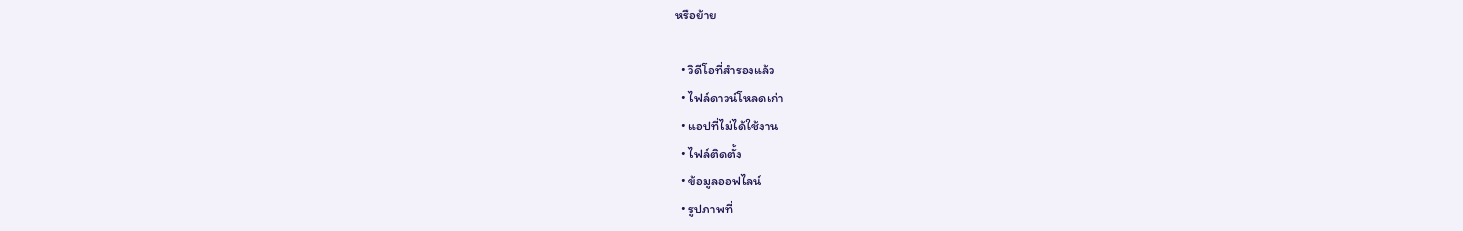หรือย้าย

  • วิดีโอที่สำรองแล้ว
  • ไฟล์ดาวน์โหลดเก่า
  • แอปที่ไม่ได้ใช้งาน
  • ไฟล์ติดตั้ง
  • ข้อมูลออฟไลน์
  • รูปภาพที่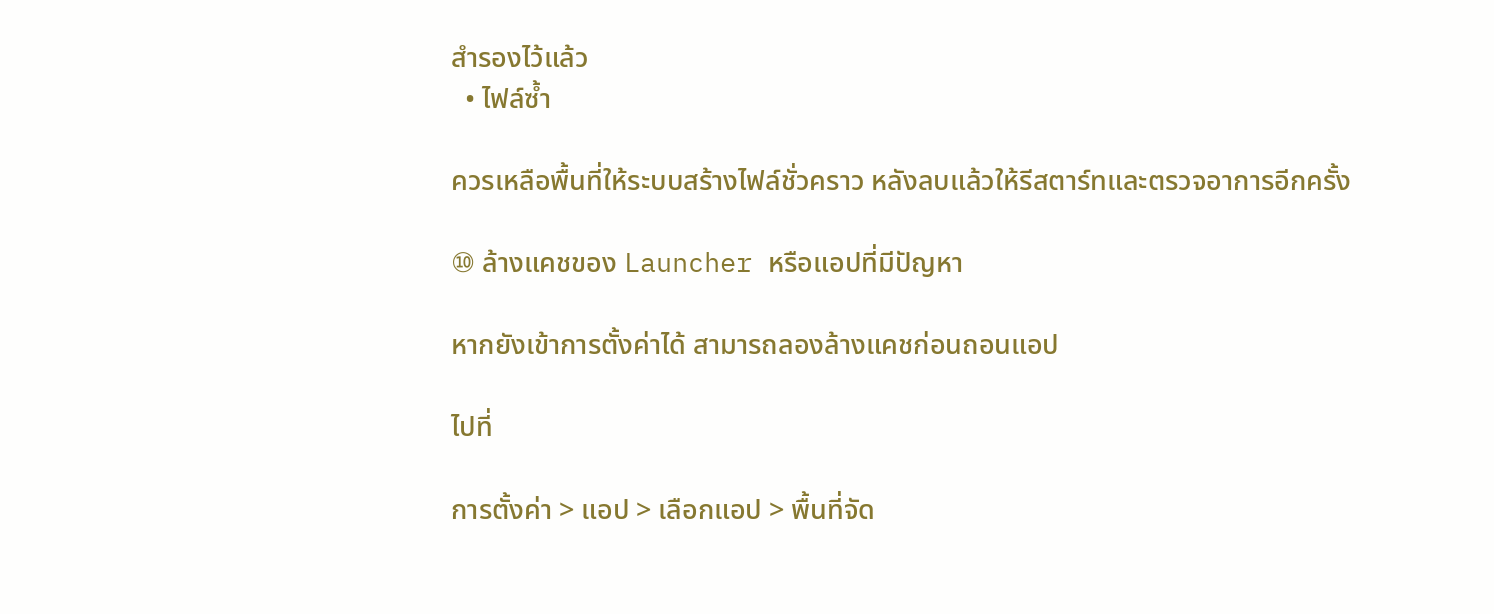สำรองไว้แล้ว
  • ไฟล์ซ้ำ

ควรเหลือพื้นที่ให้ระบบสร้างไฟล์ชั่วคราว หลังลบแล้วให้รีสตาร์ทและตรวจอาการอีกครั้ง

⑩ ล้างแคชของ Launcher หรือแอปที่มีปัญหา

หากยังเข้าการตั้งค่าได้ สามารถลองล้างแคชก่อนถอนแอป

ไปที่

การตั้งค่า > แอป > เลือกแอป > พื้นที่จัด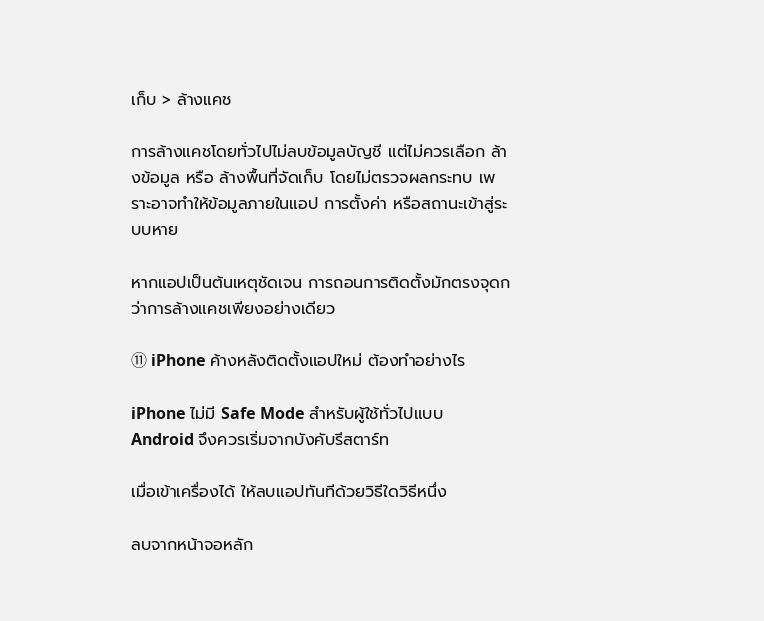เก็บ > ล้างแคช

การล้างแคชโดยทั่วไปไม่ลบข้อมูลบัญชี แต่ไม่ควรเลือก ล้างข้อมูล หรือ ล้างพื้นที่จัดเก็บ โดยไม่ตรวจผลกระทบ เพราะอาจทำให้ข้อมูลภายในแอป การตั้งค่า หรือสถานะเข้าสู่ระบบหาย

หากแอปเป็นต้นเหตุชัดเจน การถอนการติดตั้งมักตรงจุดกว่าการล้างแคชเพียงอย่างเดียว

⑪ iPhone ค้างหลังติดตั้งแอปใหม่ ต้องทำอย่างไร

iPhone ไม่มี Safe Mode สำหรับผู้ใช้ทั่วไปแบบ Android จึงควรเริ่มจากบังคับรีสตาร์ท

เมื่อเข้าเครื่องได้ ให้ลบแอปทันทีด้วยวิธีใดวิธีหนึ่ง

ลบจากหน้าจอหลัก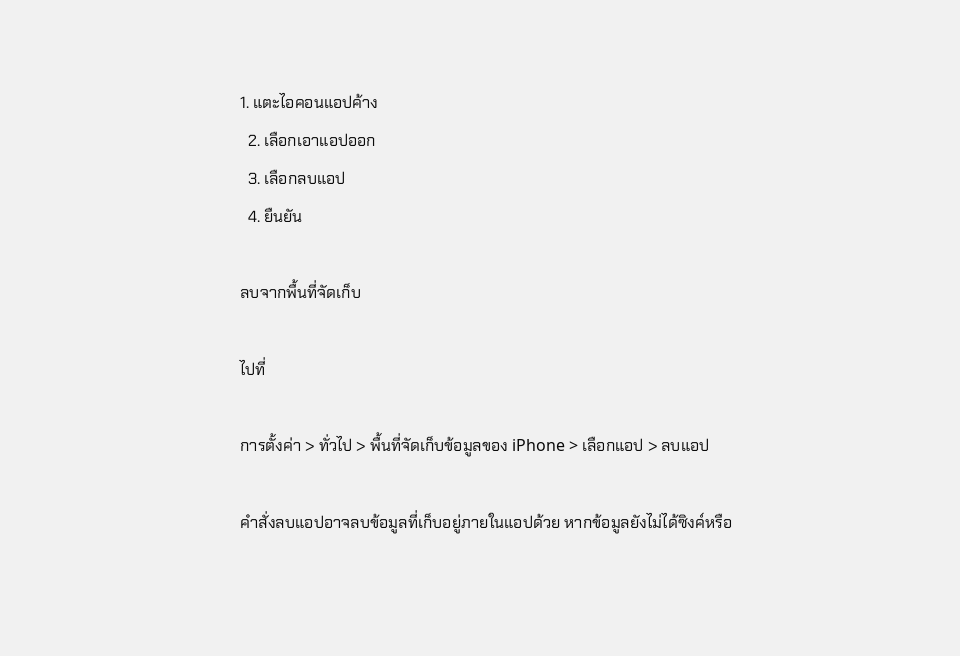1. แตะไอคอนแอปค้าง
  2. เลือกเอาแอปออก
  3. เลือกลบแอป
  4. ยืนยัน

ลบจากพื้นที่จัดเก็บ

ไปที่

การตั้งค่า > ทั่วไป > พื้นที่จัดเก็บข้อมูลของ iPhone > เลือกแอป > ลบแอป

คำสั่งลบแอปอาจลบข้อมูลที่เก็บอยู่ภายในแอปด้วย หากข้อมูลยังไม่ได้ซิงค์หรือ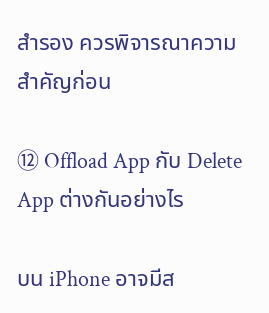สำรอง ควรพิจารณาความสำคัญก่อน

⑫ Offload App กับ Delete App ต่างกันอย่างไร

บน iPhone อาจมีส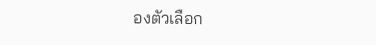องตัวเลือก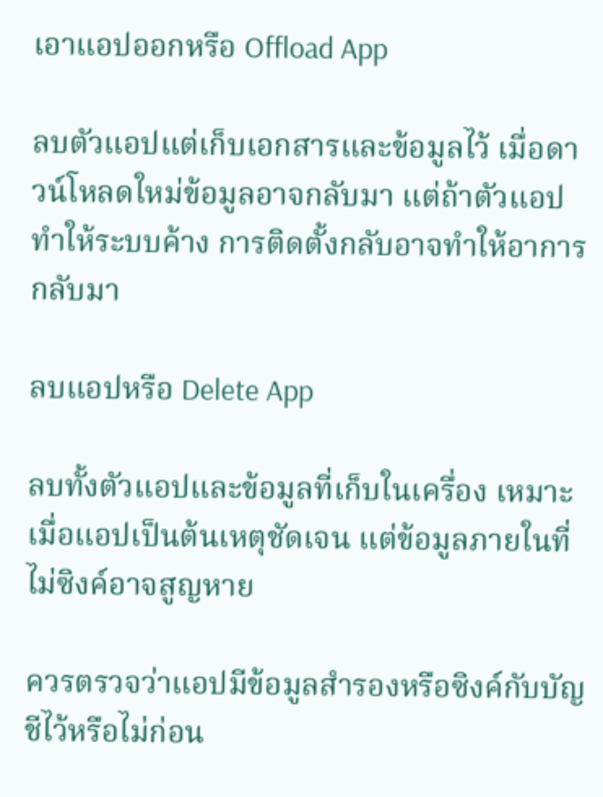เอาแอปออกหรือ Offload App

ลบตัวแอปแต่เก็บเอกสารและข้อมูลไว้ เมื่อดาวน์โหลดใหม่ข้อมูลอาจกลับมา แต่ถ้าตัวแอปทำให้ระบบค้าง การติดตั้งกลับอาจทำให้อาการกลับมา

ลบแอปหรือ Delete App

ลบทั้งตัวแอปและข้อมูลที่เก็บในเครื่อง เหมาะเมื่อแอปเป็นต้นเหตุชัดเจน แต่ข้อมูลภายในที่ไม่ซิงค์อาจสูญหาย

ควรตรวจว่าแอปมีข้อมูลสำรองหรือซิงค์กับบัญชีไว้หรือไม่ก่อน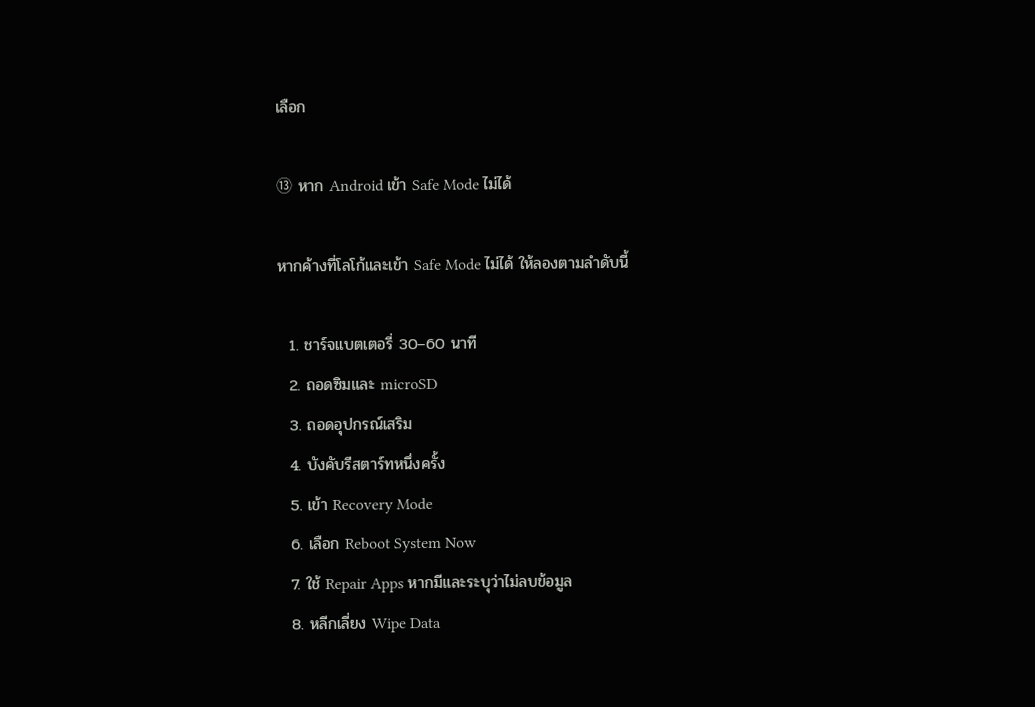เลือก

⑬ หาก Android เข้า Safe Mode ไม่ได้

หากค้างที่โลโก้และเข้า Safe Mode ไม่ได้ ให้ลองตามลำดับนี้

  1. ชาร์จแบตเตอรี่ 30–60 นาที
  2. ถอดซิมและ microSD
  3. ถอดอุปกรณ์เสริม
  4. บังคับรีสตาร์ทหนึ่งครั้ง
  5. เข้า Recovery Mode
  6. เลือก Reboot System Now
  7. ใช้ Repair Apps หากมีและระบุว่าไม่ลบข้อมูล
  8. หลีกเลี่ยง Wipe Data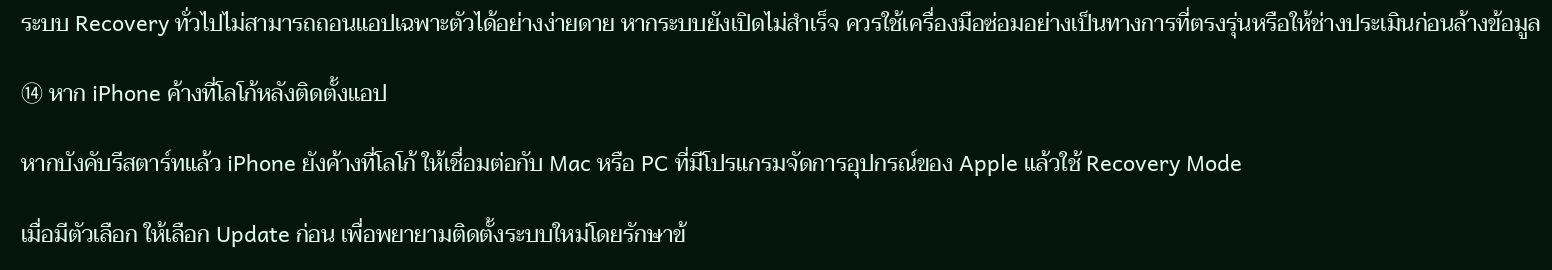ระบบ Recovery ทั่วไปไม่สามารถถอนแอปเฉพาะตัวได้อย่างง่ายดาย หากระบบยังเปิดไม่สำเร็จ ควรใช้เครื่องมือซ่อมอย่างเป็นทางการที่ตรงรุ่นหรือให้ช่างประเมินก่อนล้างข้อมูล

⑭ หาก iPhone ค้างที่โลโก้หลังติดตั้งแอป

หากบังคับรีสตาร์ทแล้ว iPhone ยังค้างที่โลโก้ ให้เชื่อมต่อกับ Mac หรือ PC ที่มีโปรแกรมจัดการอุปกรณ์ของ Apple แล้วใช้ Recovery Mode

เมื่อมีตัวเลือก ให้เลือก Update ก่อน เพื่อพยายามติดตั้งระบบใหม่โดยรักษาข้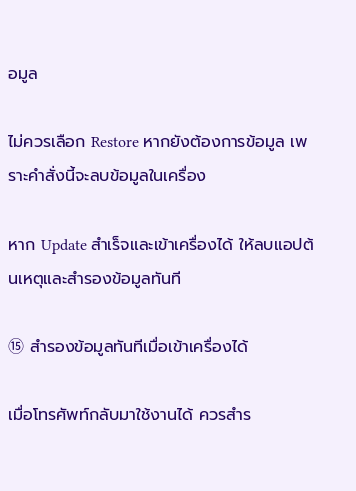อมูล

ไม่ควรเลือก Restore หากยังต้องการข้อมูล เพราะคำสั่งนี้จะลบข้อมูลในเครื่อง

หาก Update สำเร็จและเข้าเครื่องได้ ให้ลบแอปต้นเหตุและสำรองข้อมูลทันที

⑮ สำรองข้อมูลทันทีเมื่อเข้าเครื่องได้

เมื่อโทรศัพท์กลับมาใช้งานได้ ควรสำร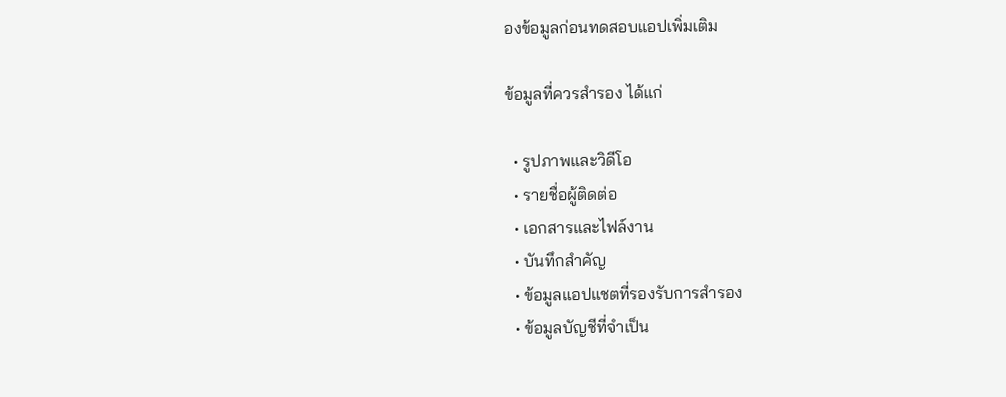องข้อมูลก่อนทดสอบแอปเพิ่มเติม

ข้อมูลที่ควรสำรอง ได้แก่

  • รูปภาพและวิดีโอ
  • รายชื่อผู้ติดต่อ
  • เอกสารและไฟล์งาน
  • บันทึกสำคัญ
  • ข้อมูลแอปแชตที่รองรับการสำรอง
  • ข้อมูลบัญชีที่จำเป็น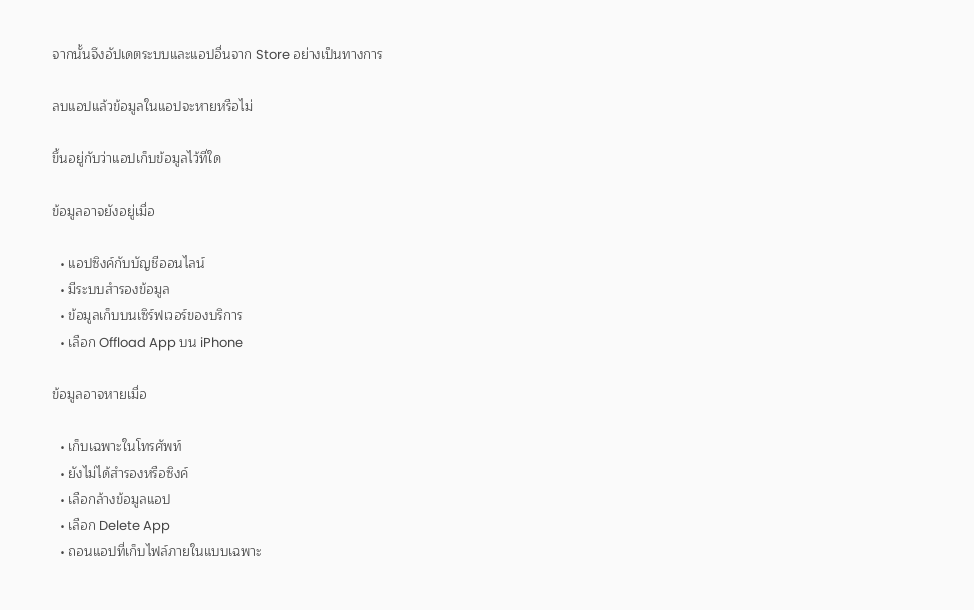จากนั้นจึงอัปเดตระบบและแอปอื่นจาก Store อย่างเป็นทางการ

ลบแอปแล้วข้อมูลในแอปจะหายหรือไม่

ขึ้นอยู่กับว่าแอปเก็บข้อมูลไว้ที่ใด

ข้อมูลอาจยังอยู่เมื่อ

  • แอปซิงค์กับบัญชีออนไลน์
  • มีระบบสำรองข้อมูล
  • ข้อมูลเก็บบนเซิร์ฟเวอร์ของบริการ
  • เลือก Offload App บน iPhone

ข้อมูลอาจหายเมื่อ

  • เก็บเฉพาะในโทรศัพท์
  • ยังไม่ได้สำรองหรือซิงค์
  • เลือกล้างข้อมูลแอป
  • เลือก Delete App
  • ถอนแอปที่เก็บไฟล์ภายในแบบเฉพาะ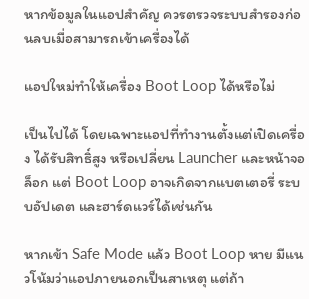หากข้อมูลในแอปสำคัญ ควรตรวจระบบสำรองก่อนลบเมื่อสามารถเข้าเครื่องได้

แอปใหม่ทำให้เครื่อง Boot Loop ได้หรือไม่

เป็นไปได้ โดยเฉพาะแอปที่ทำงานตั้งแต่เปิดเครื่อง ได้รับสิทธิ์สูง หรือเปลี่ยน Launcher และหน้าจอล็อก แต่ Boot Loop อาจเกิดจากแบตเตอรี่ ระบบอัปเดต และฮาร์ดแวร์ได้เช่นกัน

หากเข้า Safe Mode แล้ว Boot Loop หาย มีแนวโน้มว่าแอปภายนอกเป็นสาเหตุ แต่ถ้า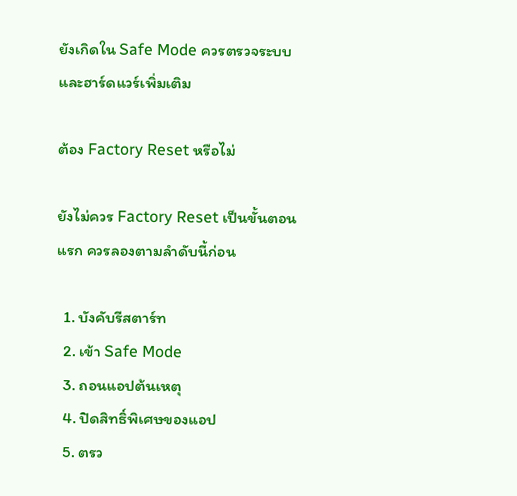ยังเกิดใน Safe Mode ควรตรวจระบบและฮาร์ดแวร์เพิ่มเติม

ต้อง Factory Reset หรือไม่

ยังไม่ควร Factory Reset เป็นขั้นตอนแรก ควรลองตามลำดับนี้ก่อน

  1. บังคับรีสตาร์ท
  2. เข้า Safe Mode
  3. ถอนแอปต้นเหตุ
  4. ปิดสิทธิ์พิเศษของแอป
  5. ตรว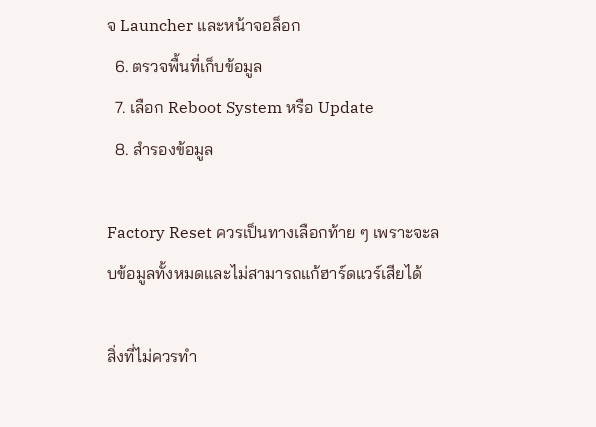จ Launcher และหน้าจอล็อก
  6. ตรวจพื้นที่เก็บข้อมูล
  7. เลือก Reboot System หรือ Update
  8. สำรองข้อมูล

Factory Reset ควรเป็นทางเลือกท้าย ๆ เพราะจะลบข้อมูลทั้งหมดและไม่สามารถแก้ฮาร์ดแวร์เสียได้

สิ่งที่ไม่ควรทำ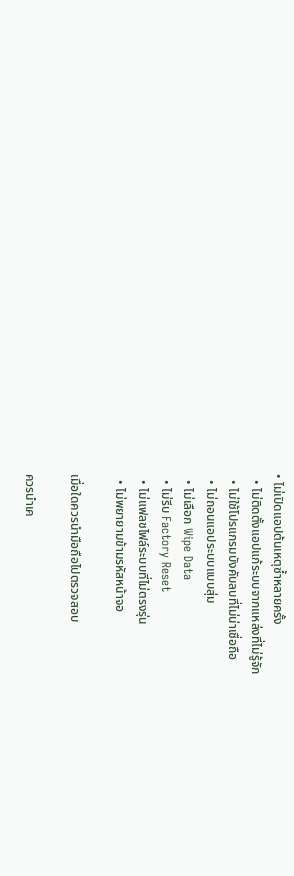• ไม่เปิดแอปต้นเหตุซ้ำหลายครั้ง
  • ไม่ติดตั้งแอปแก้ระบบจากแหล่งที่ไม่รู้จัก
  • ไม่ใช้โปรแกรมบังคับลบที่ไม่น่าเชื่อถือ
  • ไม่ถอนแอประบบแบบสุ่ม
  • ไม่เลือก Wipe Data
  • ไม่รีบ Factory Reset
  • ไม่แฟลชไฟล์ระบบที่ไม่ตรงรุ่น
  • ไม่พยายามข้ามรหัสหน้าจอ

เมื่อใดควรนำมือถือไปตรวจสอบ

ควรนำเค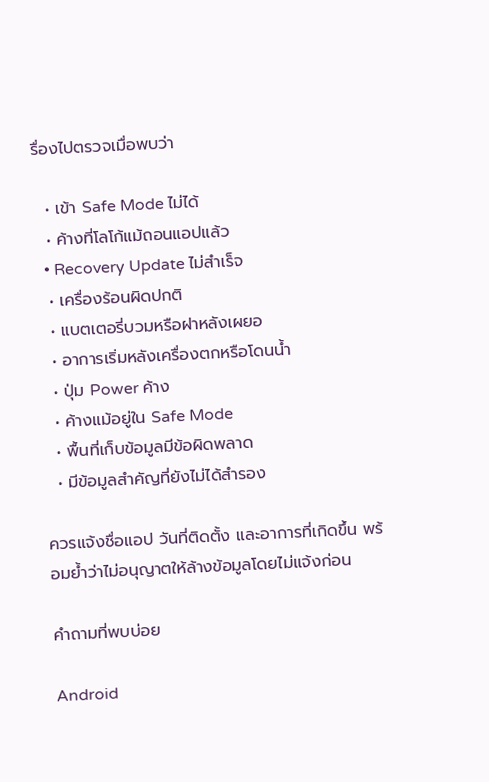รื่องไปตรวจเมื่อพบว่า

  • เข้า Safe Mode ไม่ได้
  • ค้างที่โลโก้แม้ถอนแอปแล้ว
  • Recovery Update ไม่สำเร็จ
  • เครื่องร้อนผิดปกติ
  • แบตเตอรี่บวมหรือฝาหลังเผยอ
  • อาการเริ่มหลังเครื่องตกหรือโดนน้ำ
  • ปุ่ม Power ค้าง
  • ค้างแม้อยู่ใน Safe Mode
  • พื้นที่เก็บข้อมูลมีข้อผิดพลาด
  • มีข้อมูลสำคัญที่ยังไม่ได้สำรอง

ควรแจ้งชื่อแอป วันที่ติดตั้ง และอาการที่เกิดขึ้น พร้อมย้ำว่าไม่อนุญาตให้ล้างข้อมูลโดยไม่แจ้งก่อน

คำถามที่พบบ่อย

Android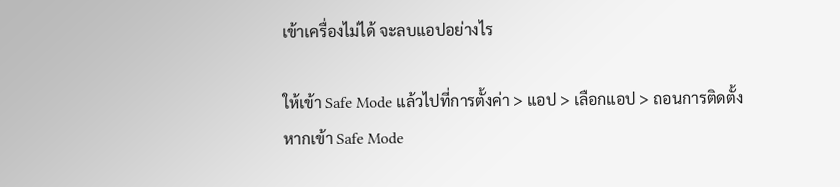เข้าเครื่องไม่ได้ จะลบแอปอย่างไร

ให้เข้า Safe Mode แล้วไปที่การตั้งค่า > แอป > เลือกแอป > ถอนการติดตั้ง หากเข้า Safe Mode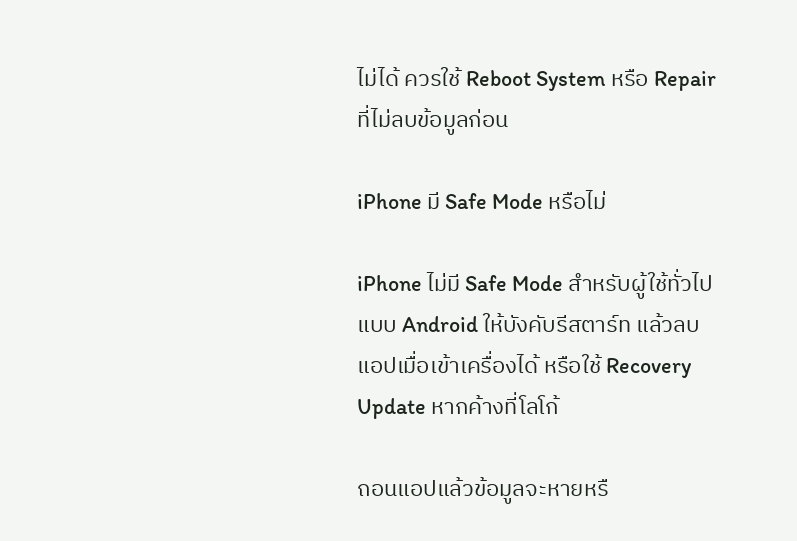ไม่ได้ ควรใช้ Reboot System หรือ Repair ที่ไม่ลบข้อมูลก่อน

iPhone มี Safe Mode หรือไม่

iPhone ไม่มี Safe Mode สำหรับผู้ใช้ทั่วไปแบบ Android ให้บังคับรีสตาร์ท แล้วลบแอปเมื่อเข้าเครื่องได้ หรือใช้ Recovery Update หากค้างที่โลโก้

ถอนแอปแล้วข้อมูลจะหายหรื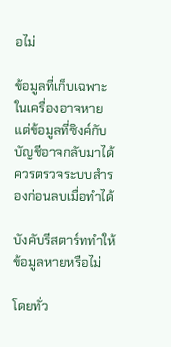อไม่

ข้อมูลที่เก็บเฉพาะในเครื่องอาจหาย แต่ข้อมูลที่ซิงค์กับบัญชีอาจกลับมาได้ ควรตรวจระบบสำรองก่อนลบเมื่อทำได้

บังคับรีสตาร์ททำให้ข้อมูลหายหรือไม่

โดยทั่ว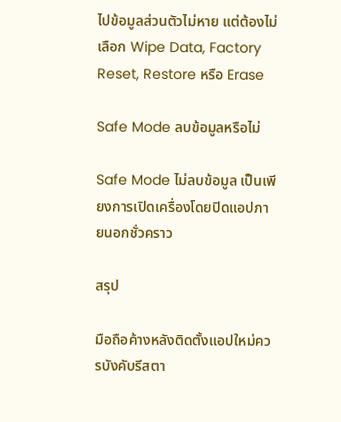ไปข้อมูลส่วนตัวไม่หาย แต่ต้องไม่เลือก Wipe Data, Factory Reset, Restore หรือ Erase

Safe Mode ลบข้อมูลหรือไม่

Safe Mode ไม่ลบข้อมูล เป็นเพียงการเปิดเครื่องโดยปิดแอปภายนอกชั่วคราว

สรุป

มือถือค้างหลังติดตั้งแอปใหม่ควรบังคับรีสตา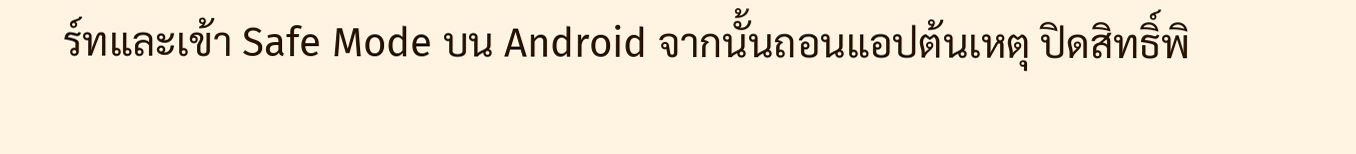ร์ทและเข้า Safe Mode บน Android จากนั้นถอนแอปต้นเหตุ ปิดสิทธิ์พิ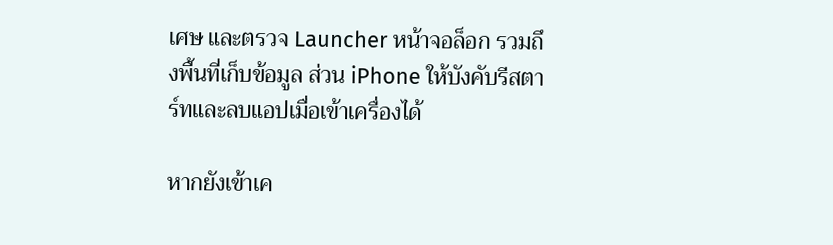เศษ และตรวจ Launcher หน้าจอล็อก รวมถึงพื้นที่เก็บข้อมูล ส่วน iPhone ให้บังคับรีสตาร์ทและลบแอปเมื่อเข้าเครื่องได้

หากยังเข้าเค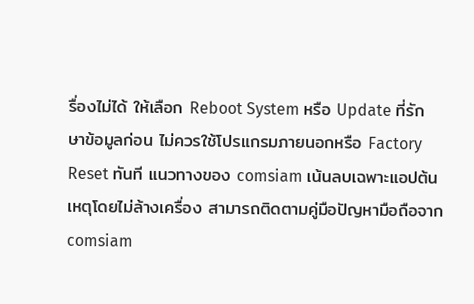รื่องไม่ได้ ให้เลือก Reboot System หรือ Update ที่รักษาข้อมูลก่อน ไม่ควรใช้โปรแกรมภายนอกหรือ Factory Reset ทันที แนวทางของ comsiam เน้นลบเฉพาะแอปต้นเหตุโดยไม่ล้างเครื่อง สามารถติดตามคู่มือปัญหามือถือจาก comsiam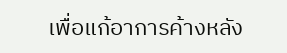เพื่อแก้อาการค้างหลัง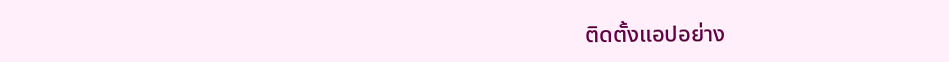ติดตั้งแอปอย่าง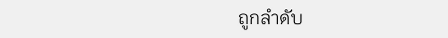ถูกลำดับ